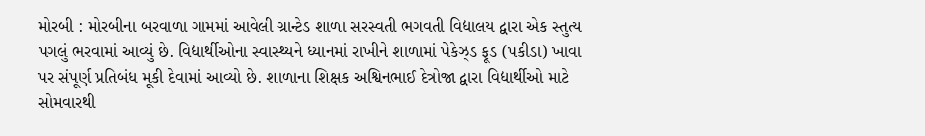મોરબી : મોરબીના બરવાળા ગામમાં આવેલી ગ્રાન્ટેડ શાળા સરસ્વતી ભગવતી વિદ્યાલય દ્વારા એક સ્તુત્ય પગલું ભરવામાં આવ્યું છે. વિદ્યાર્થીઓના સ્વાસ્થ્યને ધ્યાનમાં રાખીને શાળામાં પેકેઝ્ડ ફૂડ (પકીડા) ખાવા પર સંપૂર્ણ પ્રતિબંધ મૂકી દેવામાં આવ્યો છે. શાળાના શિક્ષક અશ્વિનભાઈ દેત્રોજા દ્વારા વિદ્યાર્થીઓ માટે સોમવારથી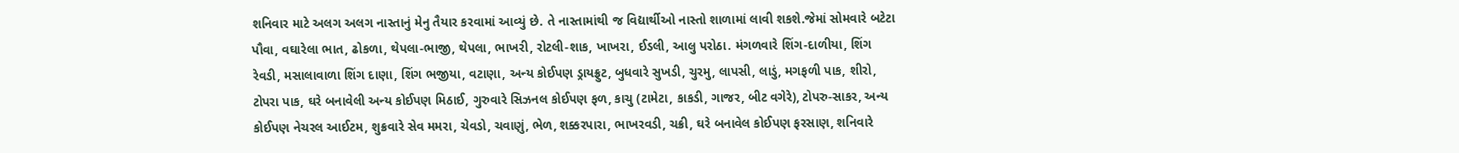શનિવાર માટે અલગ અલગ નાસ્તાનું મેનુ તૈયાર કરવામાં આવ્યું છે. તે નાસ્તામાંથી જ વિદ્યાર્થીઓ નાસ્તો શાળામાં લાવી શકશે.જેમાં સોમવારે બટેટા પૌવા, વઘારેલા ભાત, ઢોકળા, થેપલા-ભાજી, થેપલા, ભાખરી, રોટલી-શાક, ખાખરા, ઈડલી, આલુ પરોઠા. મંગળવારે શિંગ-દાળીયા, શિંગ રેવડી, મસાલાવાળા શિંગ દાણા, શિંગ ભજીયા, વટાણા, અન્ય કોઈપણ ડ્રાયફ્રુટ, બુધવારે સુખડી, ચુરમુ, લાપસી, લાડું, મગફળી પાક, શીરો, ટોપરા પાક, ઘરે બનાવેલી અન્ય કોઈપણ મિઠાઈ, ગુરુવારે સિઝનલ કોઈપણ ફળ, કાચુ (ટામેટા, કાકડી, ગાજર, બીટ વગેરે), ટોપરુ-સાકર, અન્ય કોઈપણ નેચરલ આઈટમ, શુક્રવારે સેવ મમરા, ચેવડો, ચવાણું, ભેળ, શક્કરપારા, ભાખરવડી, ચક્રી, ઘરે બનાવેલ કોઈપણ ફરસાણ, શનિવારે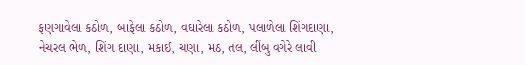ફણગાવેલા કઠોળ, બાફેલા કઠોળ, વઘારેલા કઠોળ, પલાળેલા શિંગદાણા, નેચરલ ભેળ, શિંગ દાણા, મકાઈ, ચણા, મઠ, તલ, લીંબુ વગેરે લાવી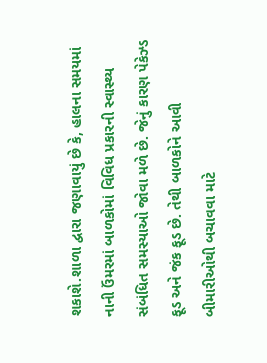શકાશે.શાળા દ્વારા જણાવાયું છે કે, હાલના સમયમાં નાની ઉંમરમાં બાળકોમાં વિવિધ પ્રકારની સ્વાસ્થ્ય સંબંધિત સમસ્યાઓ જોવા મળે છે. જેનું કારણ પેકેઝ્ડ ફૂડ અને જંક ફૂડ છે. તેથી બાળકોને આવી બીમારીઓથી બચાવવા માટે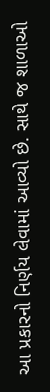આ પ્રકારનો નિર્ણય લેવામાં આવ્યો છે. સાથે જ શાળાઓ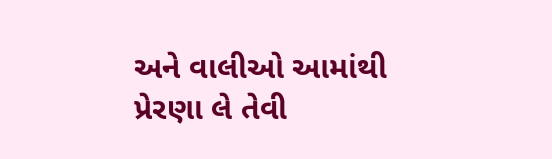અને વાલીઓ આમાંથી પ્રેરણા લે તેવી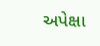અપેક્ષા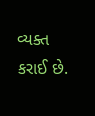વ્યક્ત કરાઈ છે.